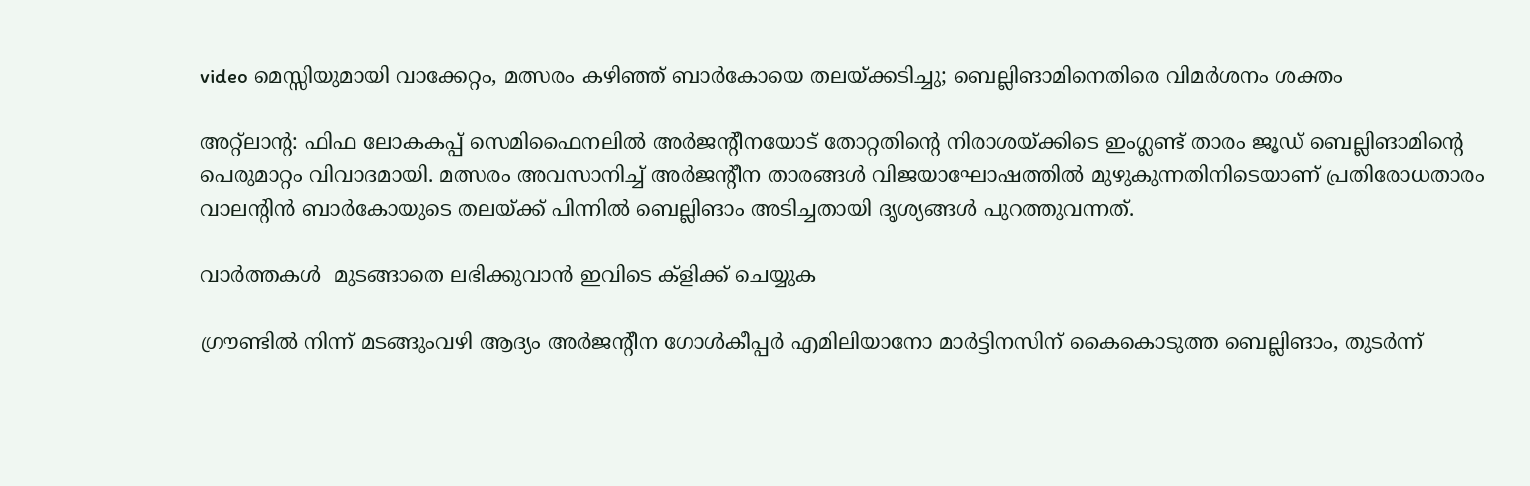video മെസ്സിയുമായി വാക്കേറ്റം, മത്സരം കഴിഞ്ഞ് ബാർകോയെ തലയ്ക്കടിച്ചു; ബെല്ലിങാമിനെതിരെ വിമർശനം ശക്തം

അറ്റ്‌ലാന്റ: ഫിഫ ലോകകപ്പ് സെമിഫൈനലിൽ അർജന്റീനയോട് തോറ്റതിന്റെ നിരാശയ്ക്കിടെ ഇംഗ്ലണ്ട് താരം ജൂഡ് ബെല്ലിങാമിന്റെ പെരുമാറ്റം വിവാദമായി. മത്സരം അവസാനിച്ച് അർജന്റീന താരങ്ങൾ വിജയാഘോഷത്തിൽ മുഴുകുന്നതിനിടെയാണ് പ്രതിരോധതാരം വാലന്റിൻ ബാർകോയുടെ തലയ്ക്ക് പിന്നിൽ ബെല്ലിങാം അടിച്ചതായി ദൃശ്യങ്ങൾ പുറത്തുവന്നത്.

വാര്‍ത്തകൾ  മുടങ്ങാതെ ലഭിക്കുവാന്‍ ഇവിടെ ക്‌ളിക്ക് ചെയ്യുക

ഗ്രൗണ്ടിൽ നിന്ന് മടങ്ങുംവഴി ആദ്യം അർജന്റീന ഗോൾകീപ്പർ എമിലിയാനോ മാർട്ടിനസിന് കൈകൊടുത്ത ബെല്ലിങാം, തുടർന്ന്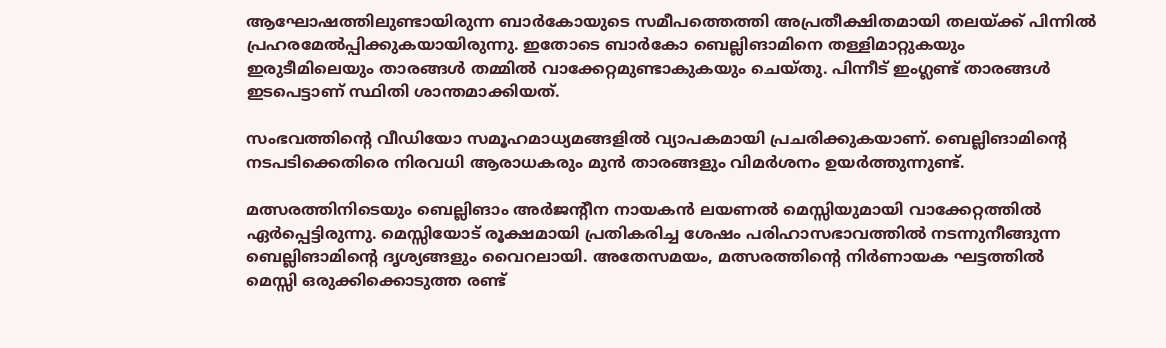ആഘോഷത്തിലുണ്ടായിരുന്ന ബാർകോയുടെ സമീപത്തെത്തി അപ്രതീക്ഷിതമായി തലയ്ക്ക് പിന്നിൽ പ്രഹരമേൽപ്പിക്കുകയായിരുന്നു. ഇതോടെ ബാർകോ ബെല്ലിങാമിനെ തള്ളിമാറ്റുകയും ഇരുടീമിലെയും താരങ്ങൾ തമ്മിൽ വാക്കേറ്റമുണ്ടാകുകയും ചെയ്തു. പിന്നീട് ഇംഗ്ലണ്ട് താരങ്ങൾ ഇടപെട്ടാണ് സ്ഥിതി ശാന്തമാക്കിയത്.

സംഭവത്തിന്റെ വീഡിയോ സമൂഹമാധ്യമങ്ങളിൽ വ്യാപകമായി പ്രചരിക്കുകയാണ്. ബെല്ലിങാമിന്റെ നടപടിക്കെതിരെ നിരവധി ആരാധകരും മുൻ താരങ്ങളും വിമർശനം ഉയർത്തുന്നുണ്ട്.

മത്സരത്തിനിടെയും ബെല്ലിങാം അർജന്റീന നായകൻ ലയണൽ മെസ്സിയുമായി വാക്കേറ്റത്തിൽ ഏർപ്പെട്ടിരുന്നു. മെസ്സിയോട് രൂക്ഷമായി പ്രതികരിച്ച ശേഷം പരിഹാസഭാവത്തിൽ നടന്നുനീങ്ങുന്ന ബെല്ലിങാമിന്റെ ദൃശ്യങ്ങളും വൈറലായി. അതേസമയം, മത്സരത്തിന്റെ നിർണായക ഘട്ടത്തിൽ മെസ്സി ഒരുക്കിക്കൊടുത്ത രണ്ട്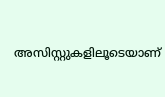അസിസ്റ്റുകളിലൂടെയാണ്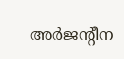അർജന്റീന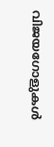വിജയഗോളുകൾ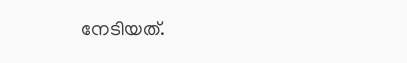നേടിയത്.